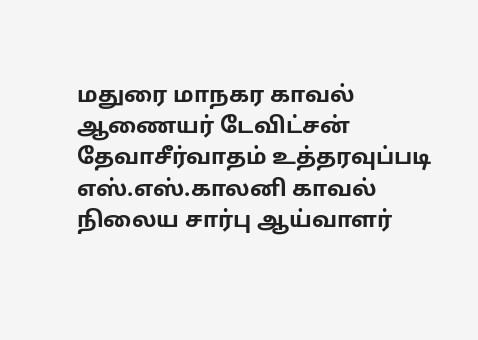மதுரை மாநகர காவல் ஆணையர் டேவிட்சன் தேவாசீர்வாதம் உத்தரவுப்படி எஸ்.எஸ்.காலனி காவல் நிலைய சார்பு ஆய்வாளர்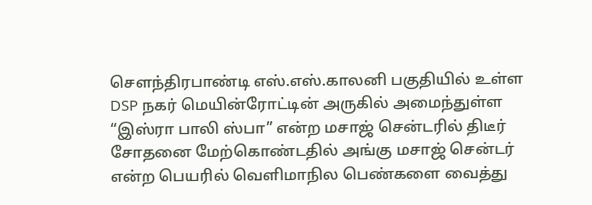சௌந்திரபாண்டி எஸ்.எஸ்.காலனி பகுதியில் உள்ள DSP நகர் மெயின்ரோட்டின் அருகில் அமைந்துள்ள “இஸ்ரா பாலி ஸ்பா” என்ற மசாஜ் சென்டரில் திடீர் சோதனை மேற்கொண்டதில் அங்கு மசாஜ் சென்டர் என்ற பெயரில் வெளிமாநில பெண்களை வைத்து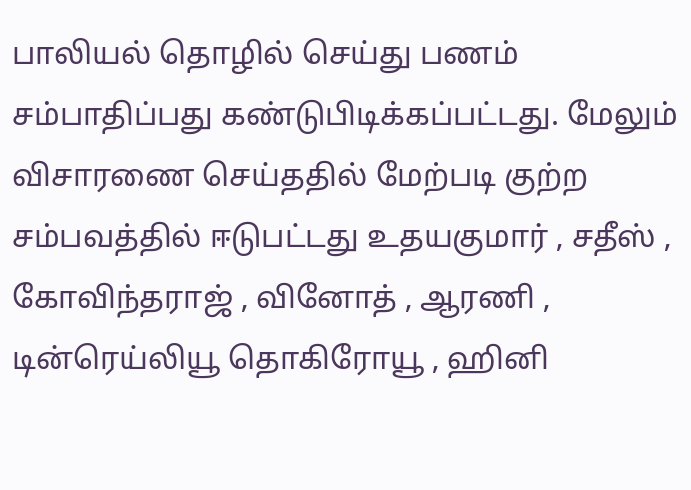பாலியல் தொழில் செய்து பணம் சம்பாதிப்பது கண்டுபிடிக்கப்பட்டது. மேலும் விசாரணை செய்ததில் மேற்படி குற்ற சம்பவத்தில் ஈடுபட்டது உதயகுமார் , சதீஸ் , கோவிந்தராஜ் , வினோத் , ஆரணி , டின்ரெய்லியூ தொகிரோயூ , ஹினி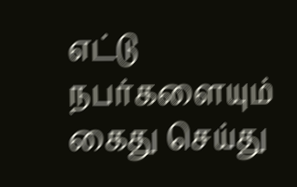எட்டு நபர்களையும் கைது செய்து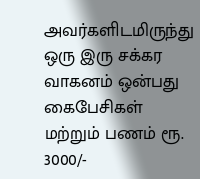அவர்களிடமிருந்து ஒரு இரு சக்கர வாகனம் ஒன்பது கைபேசிகள் மற்றும் பணம் ரூ. 3000/-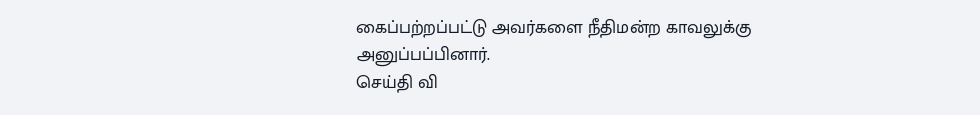கைப்பற்றப்பட்டு அவர்களை நீதிமன்ற காவலுக்கு அனுப்பப்பினார்.
செய்தி வி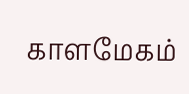காளமேகம்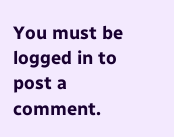You must be logged in to post a comment.